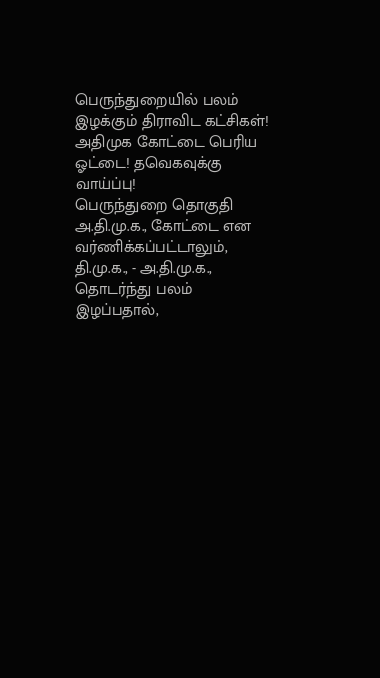பெருந்துறையில் பலம் இழக்கும் திராவிட கட்சிகள்! அதிமுக கோட்டை பெரிய ஓட்டை! தவெகவுக்கு வாய்ப்பு!
பெருந்துறை தொகுதி அ.தி.மு.க., கோட்டை என வர்ணிக்கப்பட்டாலும், தி.மு.க., - அ.தி.மு.க., தொடர்ந்து பலம் இழப்பதால்,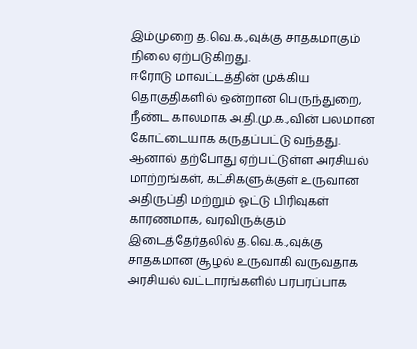இம்முறை த.வெ.க.,வுக்கு சாதகமாகும் நிலை ஏற்படுகிறது.
ஈரோடு மாவட்டத்தின் முக்கிய தொகுதிகளில் ஒன்றான பெருந்துறை, நீண்ட காலமாக அ.தி.மு.க.,வின் பலமான கோட்டையாக கருதப்பட்டு வந்தது. ஆனால் தற்போது ஏற்பட்டுள்ள அரசியல் மாற்றங்கள், கட்சிகளுக்குள் உருவான அதிருப்தி மற்றும் ஓட்டு பிரிவுகள் காரணமாக, வரவிருக்கும் இடைத்தேர்தலில் த.வெ.க.,வுக்கு சாதகமான சூழல் உருவாகி வருவதாக அரசியல் வட்டாரங்களில் பரபரப்பாக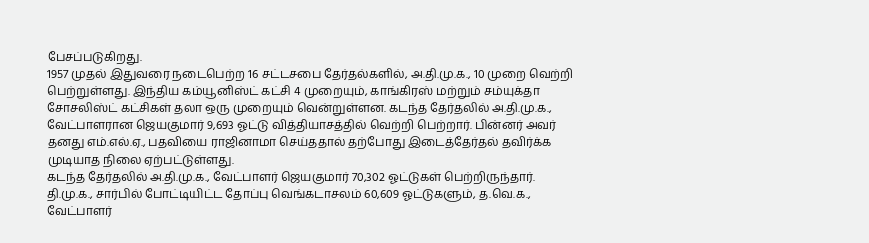பேசப்படுகிறது.
1957 முதல் இதுவரை நடைபெற்ற 16 சட்டசபை தேர்தல்களில், அ.தி.மு.க., 10 முறை வெற்றி பெற்றுள்ளது. இந்திய கம்யூனிஸ்ட் கட்சி 4 முறையும், காங்கிரஸ் மற்றும் சம்யுக்தா சோசலிஸ்ட் கட்சிகள் தலா ஒரு முறையும் வென்றுள்ளன. கடந்த தேர்தலில் அ.தி.மு.க., வேட்பாளரான ஜெயகுமார் 9,693 ஓட்டு வித்தியாசத்தில் வெற்றி பெற்றார். பின்னர் அவர் தனது எம்.எல்.ஏ., பதவியை ராஜினாமா செய்ததால் தற்போது இடைத்தேர்தல் தவிர்க்க முடியாத நிலை ஏற்பட்டுள்ளது.
கடந்த தேர்தலில் அ.தி.மு.க., வேட்பாளர் ஜெயகுமார் 70,302 ஓட்டுகள் பெற்றிருந்தார். தி.மு.க., சார்பில் போட்டியிட்ட தோப்பு வெங்கடாசலம் 60,609 ஓட்டுகளும், த.வெ.க., வேட்பாளர்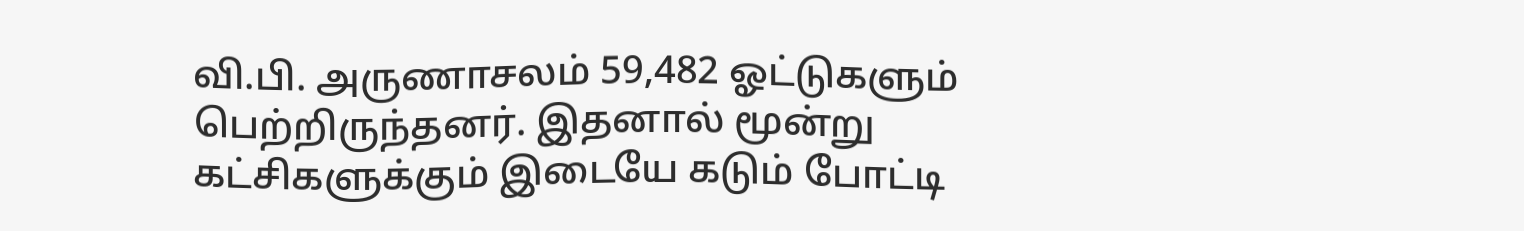வி.பி. அருணாசலம் 59,482 ஓட்டுகளும் பெற்றிருந்தனர். இதனால் மூன்று கட்சிகளுக்கும் இடையே கடும் போட்டி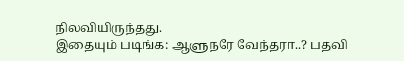நிலவியிருந்தது.
இதையும் படிங்க: ஆளுநரே வேந்தரா..? பதவி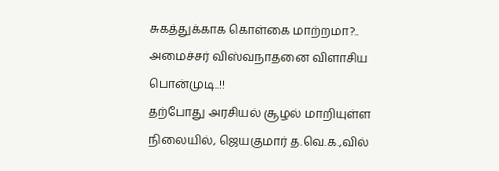சுகத்துக்காக கொள்கை மாற்றமா?.. அமைச்சர் விஸ்வநாதனை விளாசிய பொன்முடி..!!
தற்போது அரசியல் சூழல் மாறியுள்ள நிலையில், ஜெயகுமார் த.வெ.க.,வில்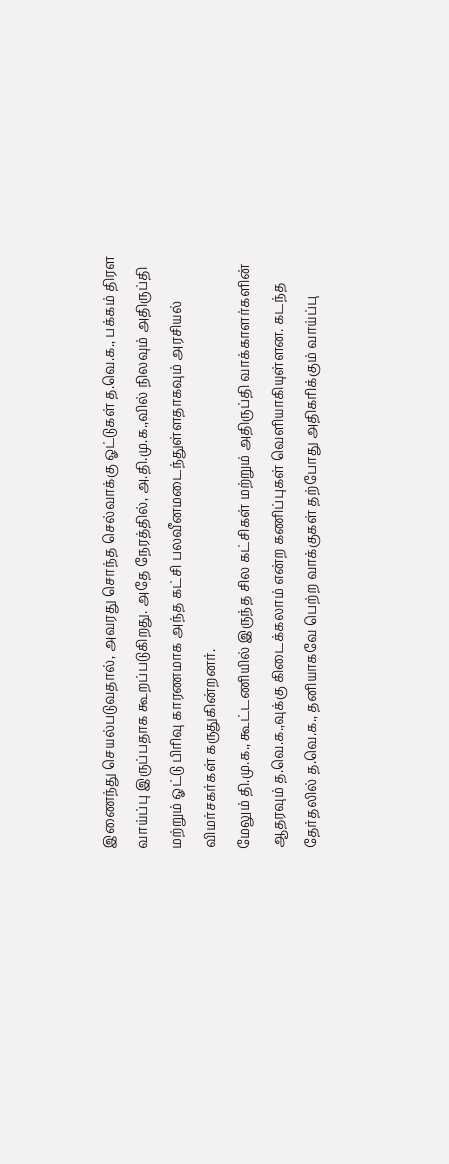இணைந்து செயல்படுவதால், அவரது சொந்த செல்வாக்கு ஓட்டுகள் த.வெ.க., பக்கம் திரள வாய்ப்பு இருப்பதாக கூறப்படுகிறது. அதே நேரத்தில், அ.தி.மு.க.,வில் நிலவும் அதிருப்தி மற்றும் ஓட்டு பிரிவு காரணமாக அந்த கட்சி பலவீனமடைந்துள்ளதாகவும் அரசியல் விமர்சகர்கள் கருதுகின்றனர்.
மேலும் தி.மு.க., கூட்டணியில் இருந்த சில கட்சிகள் மற்றும் அதிருப்தி வாக்காளர்களின் ஆதரவும் த.வெ.க.,வுக்கு கிடைக்கலாம் என்ற கணிப்புகள் வெளியாகியுள்ளன. கடந்த தேர்தலில் த.வெ.க., தனியாகவே பெற்ற வாக்குகள் தற்போது அதிகரிக்கும் வாய்ப்பு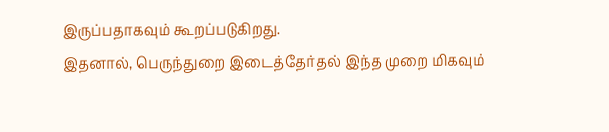இருப்பதாகவும் கூறப்படுகிறது.
இதனால், பெருந்துறை இடைத்தேர்தல் இந்த முறை மிகவும்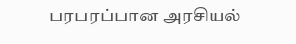பரபரப்பான அரசியல்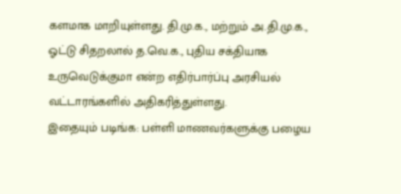களமாக மாறியுள்ளது. தி.மு.க., மற்றும் அ.தி.மு.க., ஓட்டு சிதறலால் த.வெ.க., புதிய சக்தியாக உருவெடுக்குமா என்ற எதிர்பார்ப்பு அரசியல் வட்டாரங்களில் அதிகரித்துள்ளது.
இதையும் படிங்க: பள்ளி மாணவர்களுக்கு பழைய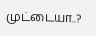முட்டையா..?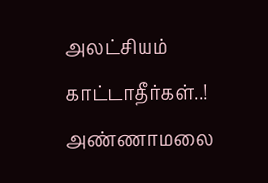அலட்சியம் காட்டாதீர்கள்..! அண்ணாமலை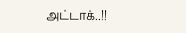அட்டாக்..!!